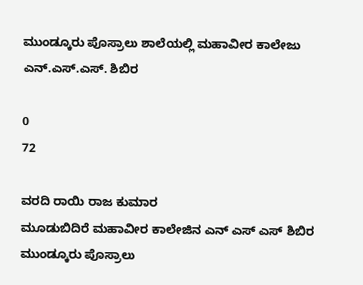ಮುಂಡ್ಕೂರು ಪೊಸ್ರಾಲು ಶಾಲೆಯಲ್ಲಿ ಮಹಾವೀರ ಕಾಲೇಜು ಎನ್.ಎಸ್.ಎಸ್. ಶಿಬಿರ

0
72

ವರದಿ ರಾಯಿ ರಾಜ ಕುಮಾರ
ಮೂಡುಬಿದಿರೆ ಮಹಾವೀರ ಕಾಲೇಜಿನ ಎನ್ ಎಸ್ ಎಸ್ ಶಿಬಿರ ಮುಂಡ್ಕೂರು ಪೊಸ್ರಾಲು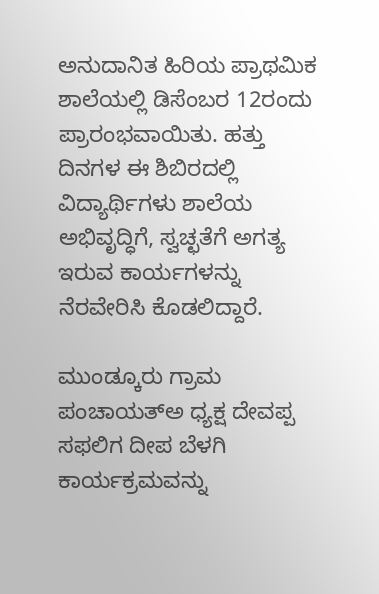ಅನುದಾನಿತ ಹಿರಿಯ ಪ್ರಾಥಮಿಕ ಶಾಲೆಯಲ್ಲಿ ಡಿಸೆಂಬರ 12ರಂದು ಪ್ರಾರಂಭವಾಯಿತು. ಹತ್ತು ದಿನಗಳ ಈ ಶಿಬಿರದಲ್ಲಿ ವಿದ್ಯಾರ್ಥಿಗಳು ಶಾಲೆಯ ಅಭಿವೃದ್ಧಿಗೆ, ಸ್ವಚ್ಛತೆಗೆ ಅಗತ್ಯ ಇರುವ ಕಾರ್ಯಗಳನ್ನು ನೆರವೇರಿಸಿ ಕೊಡಲಿದ್ದಾರೆ.

ಮುಂಡ್ಕೂರು ಗ್ರಾಮ ಪಂಚಾಯತ್ಅ ಧ್ಯಕ್ಷ ದೇವಪ್ಪ ಸಫಲಿಗ ದೀಪ ಬೆಳಗಿ ಕಾರ್ಯಕ್ರಮವನ್ನು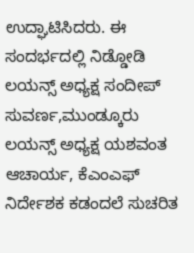ಉದ್ಘಾಟಿಸಿದರು. ಈ ಸಂದರ್ಭದಲ್ಲಿ ನಿಡ್ಡೋಡಿ ಲಯನ್ಸ್ ಅಧ್ಯಕ್ಷ ಸಂದೀಪ್ ಸುವರ್ಣ,ಮುಂಡ್ಕೂರು ಲಯನ್ಸ್ ಅಧ್ಯಕ್ಷ ಯಶವಂತ ಆಚಾರ್ಯ, ಕೆಎಂಎಫ್ ನಿರ್ದೇಶಕ ಕಡಂದಲೆ ಸುಚರಿತ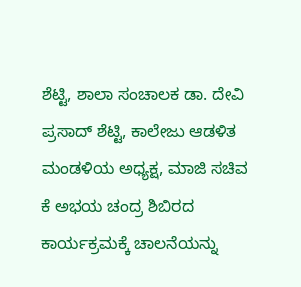ಶೆಟ್ಟಿ, ಶಾಲಾ ಸಂಚಾಲಕ ಡಾ. ದೇವಿ ಪ್ರಸಾದ್ ಶೆಟ್ಟಿ, ಕಾಲೇಜು ಆಡಳಿತ ಮಂಡಳಿಯ ಅಧ್ಯಕ್ಷ, ಮಾಜಿ ಸಚಿವ ಕೆ ಅಭಯ ಚಂದ್ರ ಶಿಬಿರದ ಕಾರ್ಯಕ್ರಮಕ್ಕೆ ಚಾಲನೆಯನ್ನು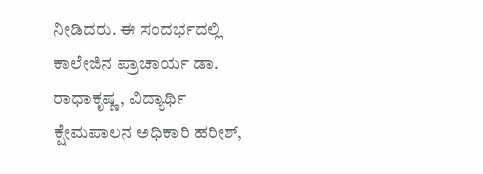ನೀಡಿದರು. ಈ ಸಂದರ್ಭದಲ್ಲಿ ಕಾಲೇಜಿನ ಪ್ರಾಚಾರ್ಯ ಡಾ. ರಾಧಾಕೃಷ್ಣ, ವಿದ್ಯಾರ್ಥಿ ಕ್ಷೇಮಪಾಲನ ಅಧಿಕಾರಿ ಹರೀಶ್,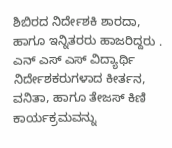ಶಿಬಿರದ ನಿರ್ದೇಶಕಿ ಶಾರದಾ, ಹಾಗೂ ಇನ್ನಿತರರು ಹಾಜರಿದ್ದರು . ಎನ್ ಎಸ್ ಎಸ್ ವಿದ್ಯಾರ್ಥಿ ನಿರ್ದೇಶಕರುಗಳಾದ ಕೀರ್ತನ, ವನಿತಾ, ಹಾಗೂ ತೇಜಸ್ ಕಿಣಿ ಕಾರ್ಯಕ್ರಮವನ್ನು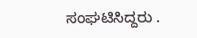ಸಂಘಟಿಸಿದ್ದರು .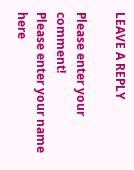LEAVE A REPLY

Please enter your comment!
Please enter your name here